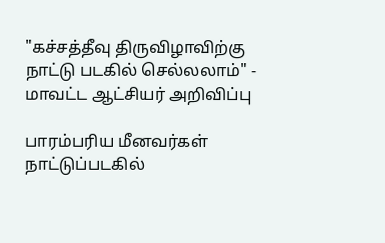"கச்சத்தீவு திருவிழாவிற்கு நாட்டு படகில் செல்லலாம்" - மாவட்ட ஆட்சியர் அறிவிப்பு

பாரம்பரிய மீனவர்கள் நாட்டுப்படகில்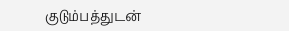குடும்பத்துடன்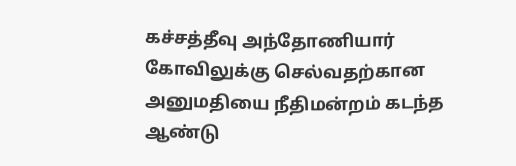கச்சத்தீவு அந்தோணியார் கோவிலுக்கு செல்வதற்கான அனுமதியை நீதிமன்றம் கடந்த ஆண்டு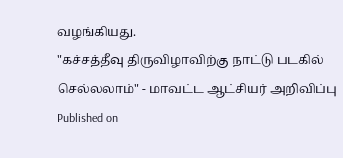வழங்கியது.
"கச்சத்தீவு திருவிழாவிற்கு நாட்டு படகில் செல்லலாம்" - மாவட்ட ஆட்சியர் அறிவிப்பு
Published on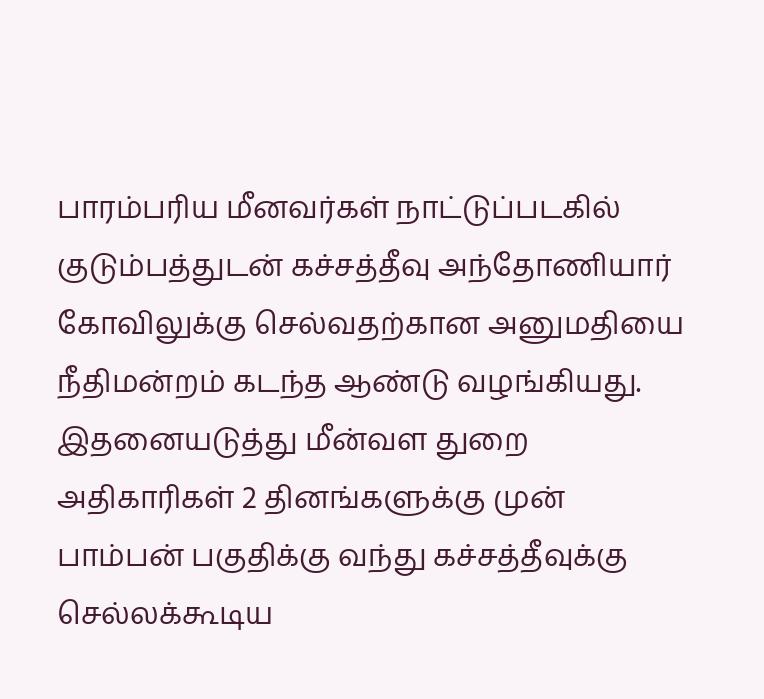பாரம்பரிய மீனவர்கள் நாட்டுப்படகில் குடும்பத்துடன் கச்சத்தீவு அந்தோணியார் கோவிலுக்கு செல்வதற்கான அனுமதியை நீதிமன்றம் கடந்த ஆண்டு வழங்கியது. இதனையடுத்து மீன்வள துறை அதிகாரிகள் 2 தினங்களுக்கு முன் பாம்பன் பகுதிக்கு வந்து கச்சத்தீவுக்கு செல்லக்கூடிய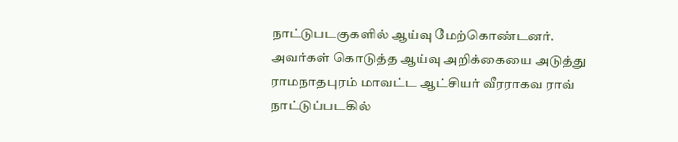நாட்டுபடகுகளில் ஆய்வு மேற்கொண்டனர். அவர்கள் கொடுத்த ஆய்வு அறிக்கையை அடுத்து ராமநாதபுரம் மாவட்ட ஆட்சியர் வீரராகவ ராவ் நாட்டுப்படகில்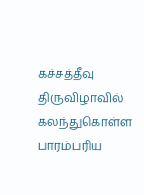கச்சத்தீவு திருவிழாவில் கலந்துகொள்ள பாரம்பரிய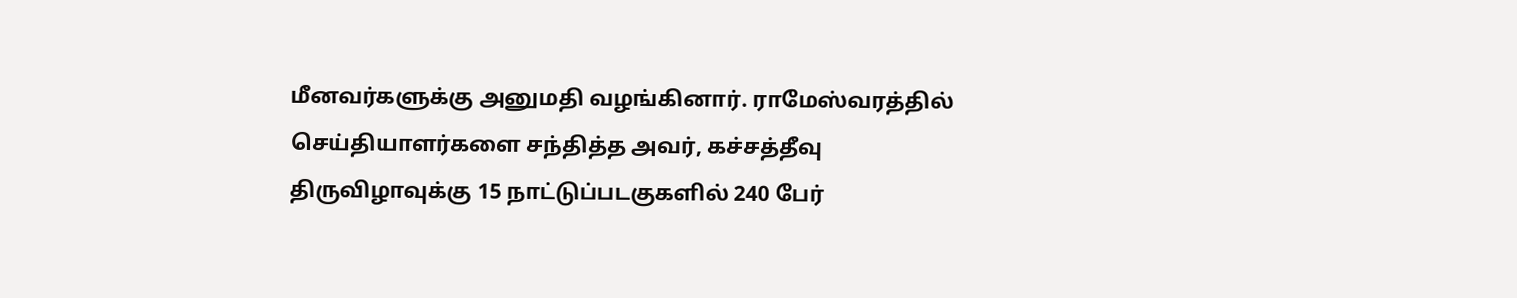மீனவர்களுக்கு அனுமதி வழங்கினார். ராமேஸ்வரத்தில் செய்தியாளர்களை சந்தித்த அவர், கச்சத்தீவு திருவிழாவுக்கு 15 நாட்டுப்படகுகளில் 240 பேர்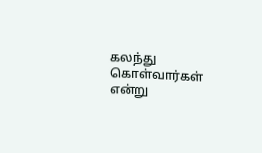கலந்து கொள்வார்கள் என்று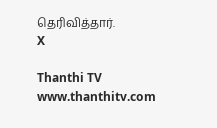தெரிவித்தார்.
X

Thanthi TV
www.thanthitv.com